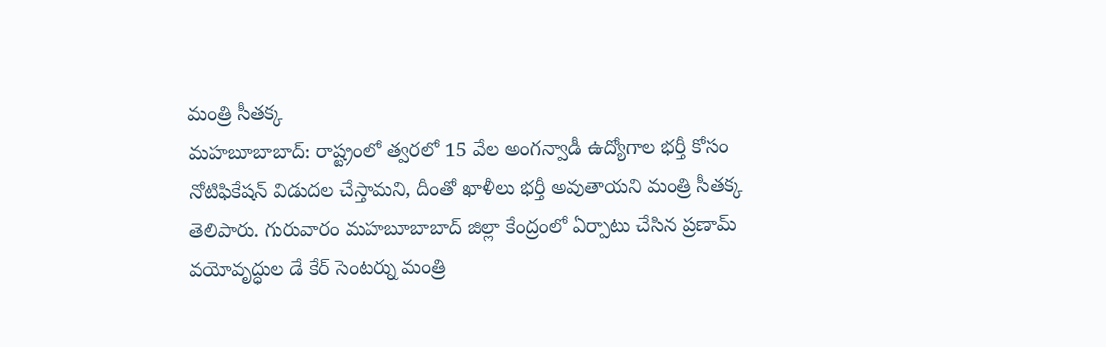మంత్రి సీతక్క
మహబూబాబాద్: రాష్ట్రంలో త్వరలో 15 వేల అంగన్వాడీ ఉద్యోగాల భర్తీ కోసం నోటిఫికేషన్ విడుదల చేస్తామని, దీంతో ఖాళీలు భర్తీ అవుతాయని మంత్రి సీతక్క తెలిపారు. గురువారం మహబూబాబాద్ జిల్లా కేంద్రంలో ఏర్పాటు చేసిన ప్రణామ్ వయోవృద్ధుల డే కేర్ సెంటర్ను మంత్రి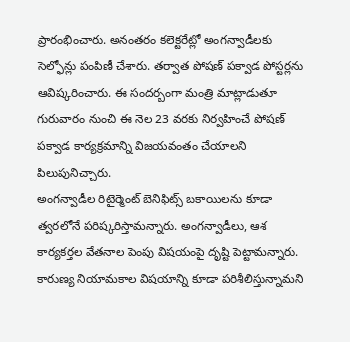ప్రారంభించారు. అనంతరం కలెక్టరేట్లో అంగన్వాడీలకు సెల్ఫోన్లు పంపిణీ చేశారు. తర్వాత పోషణ్ పక్వాడ పోస్టర్లను ఆవిష్కరించారు. ఈ సందర్బంగా మంత్రి మాట్లాడుతూ గురువారం నుంచి ఈ నెల 23 వరకు నిర్వహించే పోషణ్ పక్వాడ కార్యక్రమాన్ని విజయవంతం చేయాలని పిలుపునిచ్చారు.
అంగన్వాడీల రిటైర్మెంట్ బెనిఫిట్స్ బకాయిలను కూడా త్వరలోనే పరిష్కరిస్తామన్నారు. అంగన్వాడీలు, ఆశ కార్యకర్తల వేతనాల పెంపు విషయంపై దృష్టి పెట్టామన్నారు. కారుణ్య నియామకాల విషయాన్ని కూడా పరిశీలిస్తున్నామని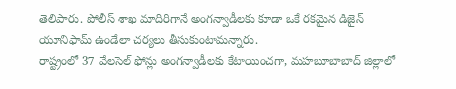తెలిపారు. పోలీస్ శాఖ మాదిరిగానే అంగన్వాడీలకు కూడా ఒకే రకమైన డిజైన్ యూనిఫామ్ ఉండేలా చర్యలు తీసుకుంటామన్నారు.
రాష్ట్రంలో 37 వేలసెల్ ఫోన్లు అంగన్వాడీలకు కేటాయించగా, మహబూబాబాద్ జిల్లాలో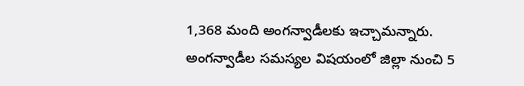1,368 మంది అంగన్వాడీలకు ఇచ్చామన్నారు. అంగన్వాడీల సమస్యల విషయంలో జిల్లా నుంచి 5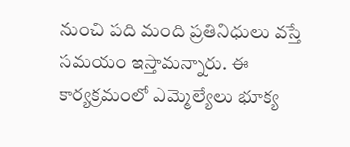నుంచి పది మంది ప్రతినిధులు వస్తే సమయం ఇస్తామన్నారు. ఈ కార్యక్రమంలో ఎమ్మెల్యేలు భూక్య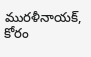మురళీనాయక్, కోరం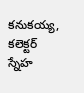కనుకయ్య, కలెక్టర్ స్నేహ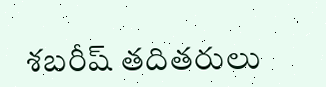శబరీష్ తదితరులు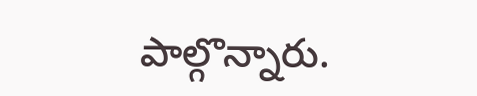పాల్గొన్నారు.